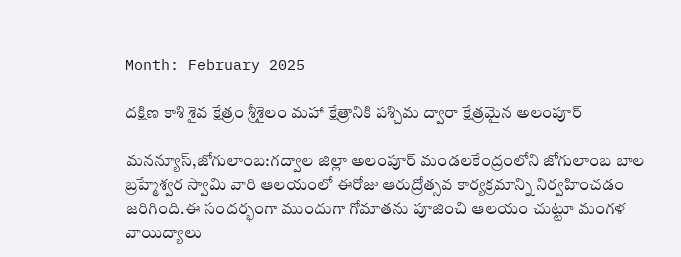Month: February 2025

దక్షిణ కాశి శైవ క్షేత్రం శ్రీశైలం మహా క్షేత్రానికి పశ్చిమ ద్వారా క్షేత్రమైన అలంపూర్

మనన్యూస్,జోగులాంబ:గద్వాల జిల్లా అలంపూర్ మండలకేంద్రంలోని జోగులాంబ బాల బ్రహ్మేశ్వర స్వామి వారి ఆలయంలో ఈరోజు ఆరుద్రోత్సవ కార్యక్రమాన్ని నిర్వహించడం జరిగింది.ఈ సందర్భంగా ముందుగా గోమాతను పూజించి ఆలయం చుట్టూ మంగళ వాయిద్యాలు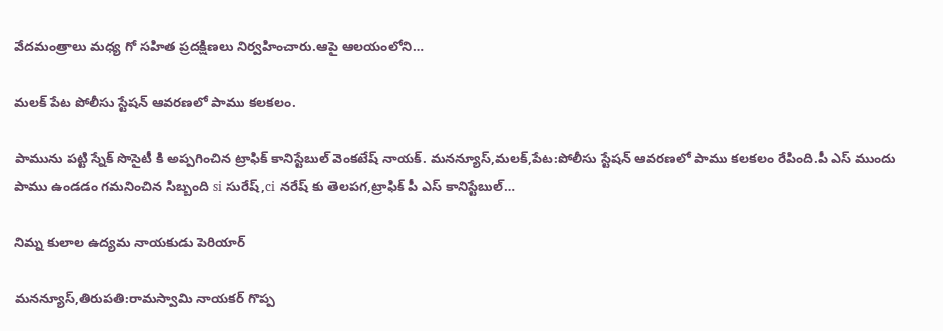వేదమంత్రాలు మధ్య గో సహిత ప్రదక్షిణలు నిర్వహించారు.ఆపై ఆలయంలోని…

మలక్ పేట పోలీసు స్టేషన్ ఆవరణలో పాము కలకలం.

పామును పట్టి స్నేక్ సొసైటీ కి అప్పగించిన ట్రాఫిక్ కానిస్టేబుల్ వెంకటేష్ నాయక్. మనన్యూస్,మలక్,పేట:పోలీసు స్టేషన్ ఆవరణలో పాము కలకలం రేపింది.పీ ఎస్ ముందు పాము ఉండడం గమనించిన సిబ్బంది si సురేష్,ci నరేష్ కు తెలపగ,ట్రాఫిక్ పీ ఎస్ కానిస్టేబుల్…

నిమ్న కులాల ఉద్యమ నాయకుడు పెరియార్

మనన్యూస్,తిరుపతి:రామస్వామి నాయకర్ గొప్ప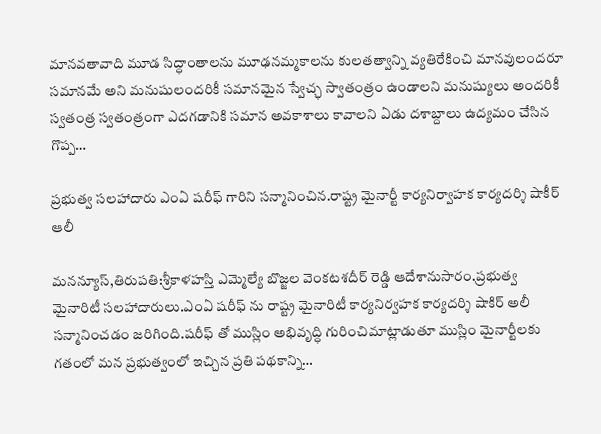మానవతావాది మూడ సిద్ధాంతాలను మూఢనమ్మకాలను కులతత్వాన్ని వ్యతిరేకించి మానవులందరూ సమానమే అని మనుషులందరికీ సమానమైన స్వేచ్ఛ స్వాతంత్రం ఉండాలని మనుష్యులు అందరికీ స్వతంత్ర స్వతంత్రంగా ఎదగడానికి సమాన అవకాశాలు కావాలని ఏడు దశాబ్దాలు ఉద్యమం చేసిన గొప్ప…

ప్రభుత్వ సలహాదారు ఎంఏ షరీఫ్ గారిని సన్మానించిన.రాష్ట్ర మైనార్టీ కార్యనిర్వాహక కార్యదర్శి షాకీర్ ఆలీ

మనన్యూస్,తిరుపతి:శ్రీకాళహస్తి ఎమ్మెల్యే బొజ్జల వెంకటశదీర్ రెడ్డి ఆదేశానుసారం.ప్రభుత్వ మైనారిటీ సలహాదారులు.ఎంఏ షరీఫ్ ను రాష్ట్ర మైనారిటీ కార్యనిర్వహక కార్యదర్శి షాకిర్ అలీ సన్మానించడం జరిగింది.షరీఫ్ తో ముస్లిం అభివృద్ధి గురించిమాట్లాడుతూ ముస్లిం మైనార్టీలకు గతంలో మన ప్రభుత్వంలో ఇచ్చిన ప్రతి పథకాన్ని…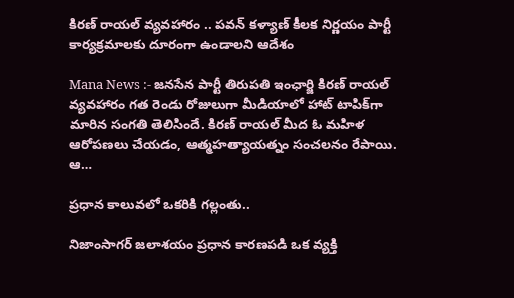కిరణ్ రాయల్ వ్యవహారం .. పవన్ కళ్యాణ్ కీలక నిర్ణయం పార్టీ కార్యక్రమాలకు దూరంగా ఉండాలని ఆదేశం

Mana News :- జనసేన పార్టీ తిరుపతి ఇంఛార్జి కిరణ్ రాయల్ వ్యవహారం గత రెండు రోజులుగా మీడియాలో హాట్ టాపిక్‌గా మారిన సంగతి తెలిసిందే. కిరణ్ రాయల్ మీద ఓ మహిళ ఆరోపణలు చేయడం, ఆత్మహత్యాయత్నం సంచలనం రేపాయి. ఆ…

ప్రధాన కాలువలో ఒకరికి గల్లంతు..

నిజాంసాగర్ జలాశయం ప్రధాన కారణపడి ఒక వ్యక్తి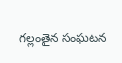గల్లంతైన సంఘటన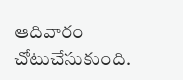ఆదివారం చోటుచేసుకుంది.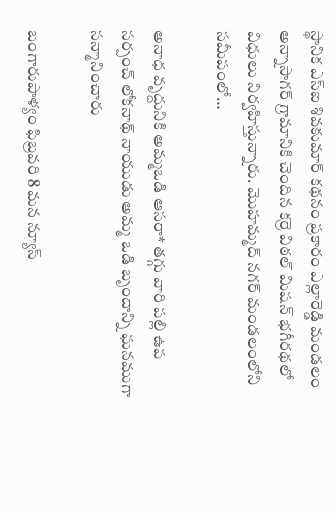స్థానిక ఎస్ఐ శివకుమార్ కథనం ప్రకారం ఎల్లారెడ్డి మండలం అన్నాసాగర్ గ్రామానికి చెందిన కర్రె విఠల్ మిషన్ భగీరథలో విధులు నిర్వహిస్తున్నారు. మొహమ్మద్ నగర్ మండలంలోని సమీపంలో…

అనాధ వృద్దునికి అమ్మఒడి ఆసరా* తగ్గు వారి పల్లి ఉప సర్పంచ్ లోకనాథ్ నాయుడు అమ్మ ఒడి బృందాన్ని ఘనముగా సన్మానించారు

బంగారుపాళ్యం ఫిబ్రవరి 8 మన న్యూస్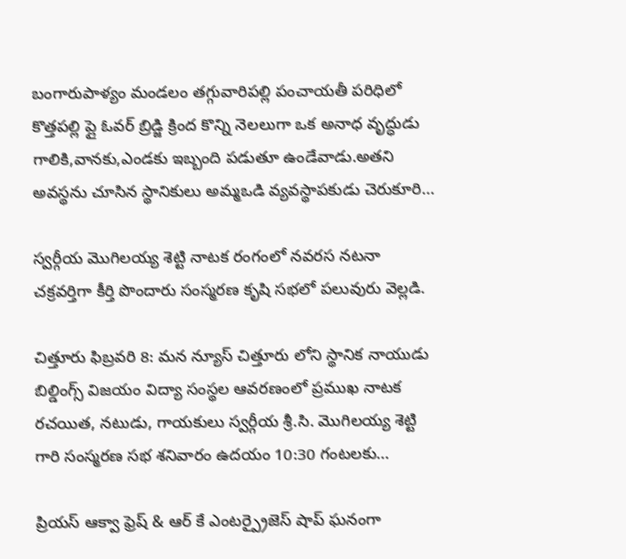బంగారుపాళ్యం మండలం తగ్గువారిపల్లి పంచాయతీ పరిధిలో కొత్తపల్లి ప్లై ఓవర్ బ్రిడ్జి క్రింద కొన్ని నెలలుగా ఒక అనాధ వృద్ధుడు గాలికి,వానకు,ఎండకు ఇబ్బంది పడుతూ ఉండేవాడు.అతని అవస్థను చూసిన స్థానికులు అమ్మఒడి వ్యవస్థాపకుడు చెరుకూరి…

స్వర్గీయ మొగిలయ్య శెట్టి నాటక రంగంలో నవరస నటనా చక్రవర్తిగా కీర్తి పొందారు సంస్మరణ కృషి సభలో పలువురు వెల్లడి.

చిత్తూరు ఫిబ్రవరి 8: మన న్యూస్ చిత్తూరు లోని స్థానిక నాయుడు బిల్డింగ్స్ విజయం విద్యా సంస్థల ఆవరణంలో ప్రముఖ నాటక రచయిత, నటుడు, గాయకులు స్వర్గీయ శ్రీ.సి. మొగిలయ్య శెట్టి గారి సంస్మరణ సభ శనివారం ఉదయం 10:30 గంటలకు…

ప్రియస్ ఆక్వా ఫ్రెష్ & ఆర్ కే ఎంటర్ప్రైజెస్ షాప్ ఘనంగా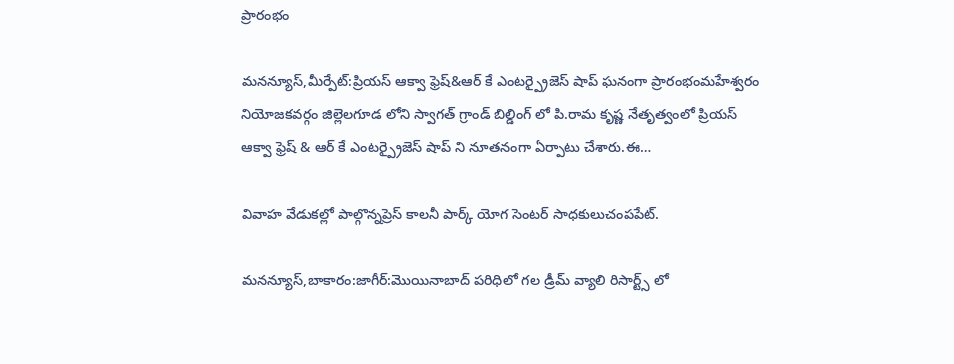ప్రారంభం

మనన్యూస్,మీర్పేట్:ప్రియస్ ఆక్వా ఫ్రెష్&ఆర్ కే ఎంటర్ప్రైజెస్ షాప్ ఘనంగా ప్రారంభంమహేశ్వరం నియోజకవర్గం జిల్లెలగూడ లోని స్వాగత్ గ్రాండ్ బిల్డింగ్ లో పి.రామ కృష్ణ నేతృత్వంలో ప్రియస్ ఆక్వా ఫ్రెష్ & ఆర్ కే ఎంటర్ప్రైజెస్ షాప్ ని నూతనంగా ఏర్పాటు చేశారు.ఈ…

వివాహ వేడుకల్లో పాల్గొన్నప్రెస్ కాలనీ పార్క్ యోగ సెంటర్ సాధకులుచంపపేట్.

మనన్యూస్,బాకారం:జాగీర్:మొయినాబాద్ పరిధిలో గల డ్రీమ్ వ్యాలి రిసార్ట్స్ లో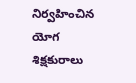నిర్వహించిన యోగ శిక్షకురాలు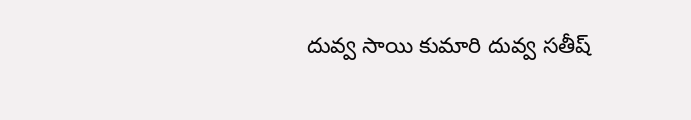దువ్వ సాయి కుమారి దువ్వ సతీష్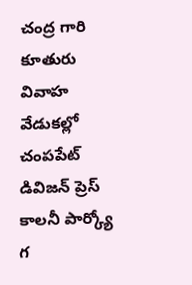చంద్ర గారి కూతురు వివాహ వేడుకల్లో చంపపేట్ డివిజన్ ప్రెస్ కాలనీ పార్క్యో గ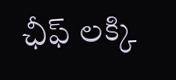ఛీఫ్ లక్కి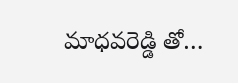మాధవరెడ్డి తో…